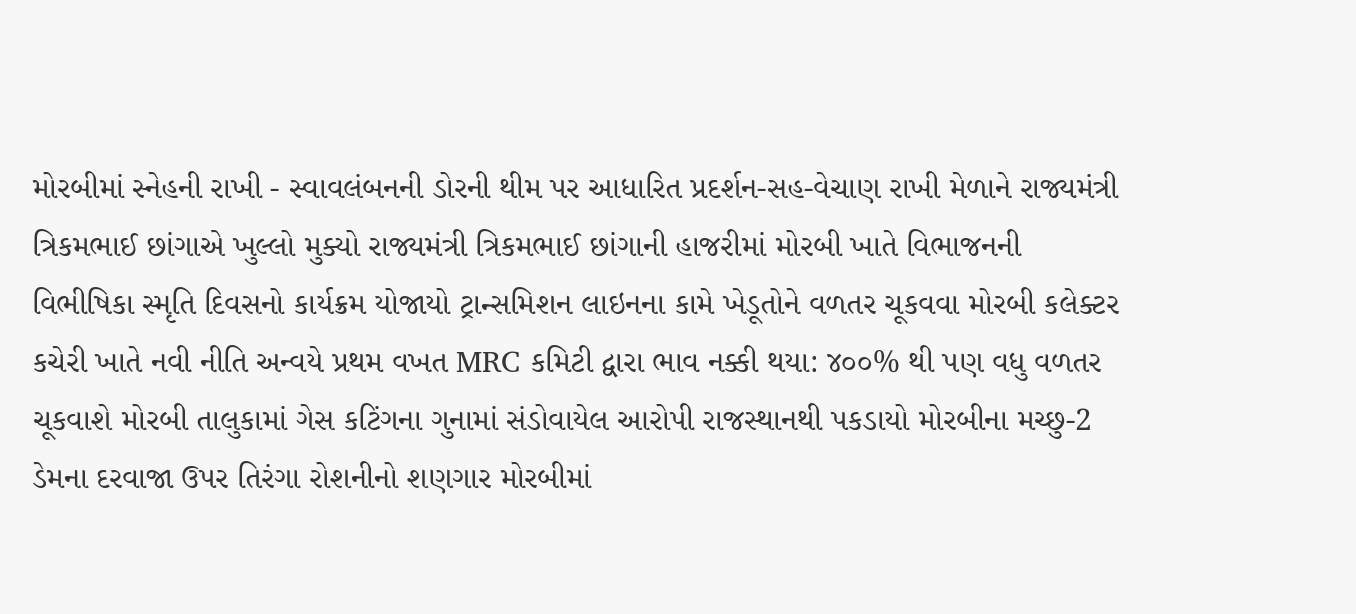મોરબીમાં સ્નેહની રાખી - સ્વાવલંબનની ડોરની થીમ પર આધારિત પ્રદર્શન-સહ-વેચાણ રાખી મેળાને રાજ્યમંત્રી ત્રિકમભાઈ છાંગાએ ખુલ્લો મુક્યો રાજ્યમંત્રી ત્રિકમભાઈ છાંગાની હાજરીમાં મોરબી ખાતે વિભાજનની વિભીષિકા સ્મૃતિ દિવસનો કાર્યક્રમ યોજાયો ટ્રાન્સમિશન લાઇનના કામે ખેડૂતોને વળતર ચૂકવવા મોરબી કલેક્ટર કચેરી ખાતે નવી નીતિ અન્વયે પ્રથમ વખત MRC કમિટી દ્વારા ભાવ નક્કી થયા: ૪૦૦% થી પણ વધુ વળતર ચૂકવાશે મોરબી તાલુકામાં ગેસ કટિંગના ગુનામાં સંડોવાયેલ આરોપી રાજસ્થાનથી પકડાયો મોરબીના મચ્છુ-2 ડેમના દરવાજા ઉપર તિરંગા રોશનીનો શણગાર મોરબીમાં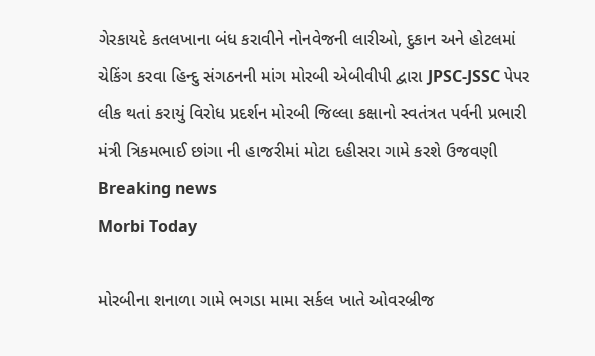ગેરકાયદે કતલખાના બંધ કરાવીને નોનવેજની લારીઓ, દુકાન અને હોટલમાં ચેકિંગ કરવા હિન્દુ સંગઠનની માંગ મોરબી એબીવીપી દ્વારા JPSC-JSSC પેપર લીક થતાં કરાયું વિરોધ પ્રદર્શન મોરબી જિલ્લા કક્ષાનો સ્વતંત્રત પર્વની પ્રભારી મંત્રી ત્રિકમભાઈ છાંગા ની હાજરીમાં મોટા દહીસરા ગામે કરશે ઉજવણી
Breaking news
Morbi Today

મોરબીના શનાળા ગામે ભગડા મામા સર્કલ ખાતે ઓવરબ્રીજ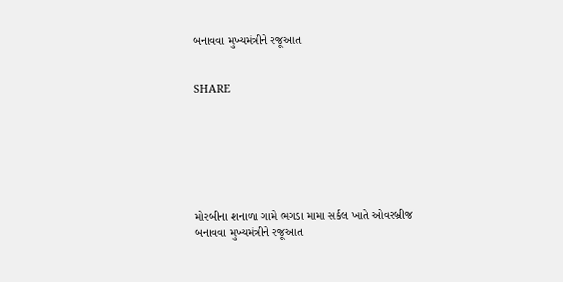બનાવવા મુખ્યમંત્રીને રજૂઆત


SHARE







મોરબીના શનાળા ગામે ભગડા મામા સર્કલ ખાતે ઓવરબ્રીજ બનાવવા મુખ્યમંત્રીને રજૂઆત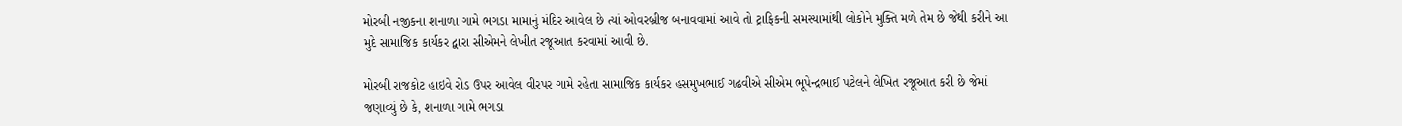મોરબી નજીકના શનાળા ગામે ભગડા મામાનું મંદિર આવેલ છે ત્યાં ઓવરબ્રીજ બનાવવામાં આવે તો ટ્રાફિકની સમસ્યામાંથી લોકોને મુક્તિ મળે તેમ છે જેથી કરીને આ મુદે સામાજિક કાર્યકર દ્વારા સીએમને લેખીત રજૂઆત કરવામાં આવી છે.

મોરબી રાજકોટ હાઇવે રોડ ઉપર આવેલ વીરપર ગામે રહેતા સામાજિક કાર્યકર હસમુખભાઈ ગઢવીએ સીએમ ભૂપેન્દ્રભાઈ પટેલને લેખિત રજૂઆત કરી છે જેમાં જણાવ્યું છે કે, શનાળા ગામે ભગડા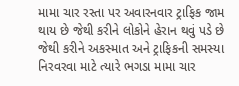મામા ચાર રસ્તા પર અવારનવાર ટ્રાફિક જામ થાય છે જેથી કરીને લોકોને હેરાન થવું પડે છે જેથી કરીને અકસ્માત અને ટ્રાફિકની સમસ્યા નિરવરવા માટે ત્યારે ભગડા મામા ચાર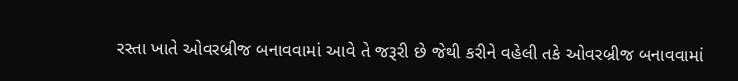રસ્તા ખાતે ઓવરબ્રીજ બનાવવામાં આવે તે જરૂરી છે જેથી કરીને વહેલી તકે ઓવરબ્રીજ બનાવવામાં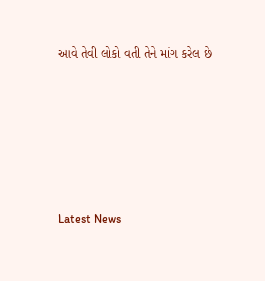આવે તેવી લોકો વતી તેને માંગ કરેલ છે






Latest News